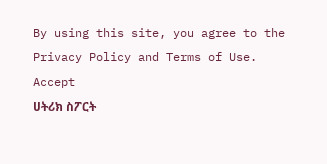By using this site, you agree to the Privacy Policy and Terms of Use.
Accept
ሀትሪክ ስፖርት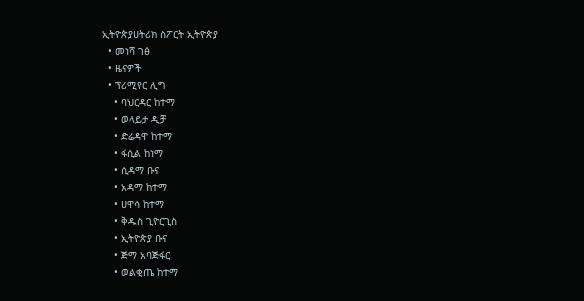ኢትዮጵያሀትሪክ ስፖርት ኢትዮጵያ
  • መነሻ ገፅ
  • ዜናዎች
  • ፕሪሚየር ሊግ
    • ባህርዳር ከተማ
    • ወላይታ ዲቻ
    • ድሬዳዋ ከተማ
    • ፋሲል ከነማ
    • ሲዳማ ቡና
    • አዳማ ከተማ
    • ሀዋሳ ከተማ
    • ቅዱስ ጊዮርጊስ
    • ኢትዮጵያ ቡና
    • ጅማ አባጅፋር
    • ወልቂጤ ከተማ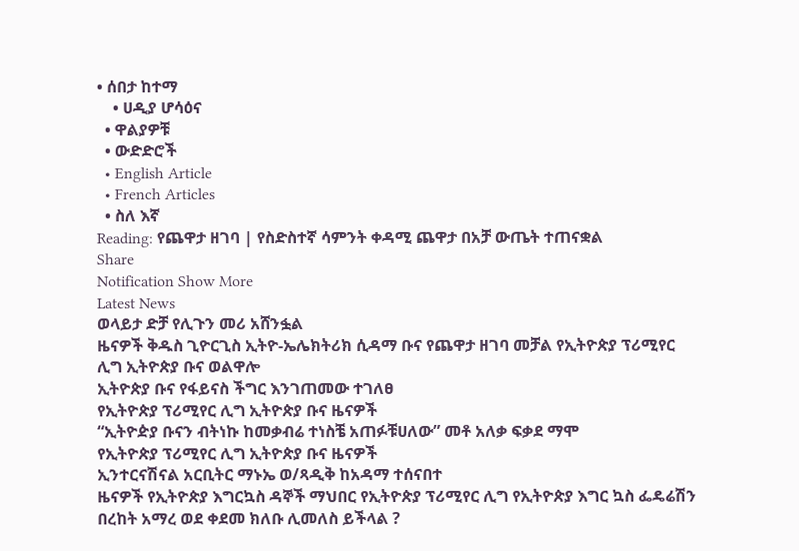• ሰበታ ከተማ
    • ሀዲያ ሆሳዕና
  • ዋልያዎቹ
  • ውድድሮች
  • English Article
  • French Articles
  • ስለ እኛ
Reading: የጨዋታ ዘገባ | የስድስተኛ ሳምንት ቀዳሚ ጨዋታ በአቻ ውጤት ተጠናቋል
Share
Notification Show More
Latest News
ወላይታ ድቻ የሊጉን መሪ አሸንፏል
ዜናዎች ቅዱስ ጊዮርጊስ ኢትዮ-ኤሌክትሪክ ሲዳማ ቡና የጨዋታ ዘገባ መቻል የኢትዮጵያ ፕሪሚየር ሊግ ኢትዮጵያ ቡና ወልዋሎ
ኢትዮጵያ ቡና የፋይናስ ችግር እንገጠመው ተገለፀ
የኢትዮጵያ ፕሪሚየር ሊግ ኢትዮጵያ ቡና ዜናዎች
“ኢትዮዽያ ቡናን ብትነኩ ከመቃብሬ ተነስቼ አጠፉቹሀለው” መቶ አለቃ ፍቃደ ማሞ
የኢትዮጵያ ፕሪሚየር ሊግ ኢትዮጵያ ቡና ዜናዎች
ኢንተርናሽናል አርቢትር ማኑኤ ወ/ጻዲቅ ከአዳማ ተሰናበተ
ዜናዎች የኢትዮጵያ እግርኳስ ዳኞች ማህበር የኢትዮጵያ ፕሪሚየር ሊግ የኢትዮጵያ እግር ኳስ ፌዴሬሽን
በረከት አማረ ወደ ቀደመ ክለቡ ሊመለስ ይችላል ?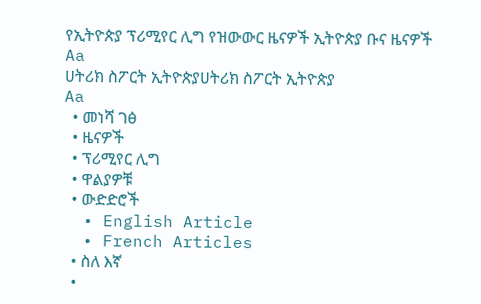የኢትዮጵያ ፕሪሚየር ሊግ የዝውውር ዜናዎች ኢትዮጵያ ቡና ዜናዎች
Aa
ሀትሪክ ስፖርት ኢትዮጵያሀትሪክ ስፖርት ኢትዮጵያ
Aa
  • መነሻ ገፅ
  • ዜናዎች
  • ፕሪሚየር ሊግ
  • ዋልያዎቹ
  • ውድድሮች
  • English Article
  • French Articles
  • ስለ እኛ
  •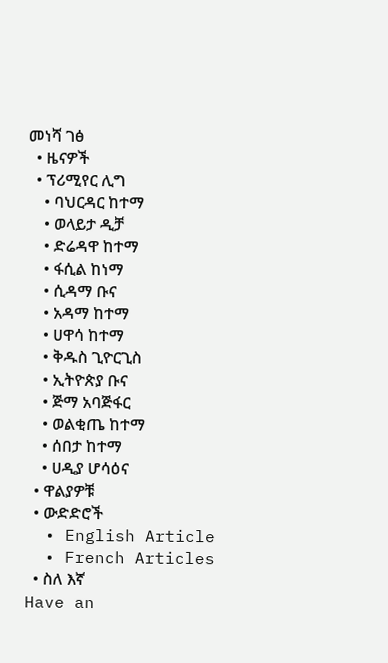መነሻ ገፅ
  • ዜናዎች
  • ፕሪሚየር ሊግ
    • ባህርዳር ከተማ
    • ወላይታ ዲቻ
    • ድሬዳዋ ከተማ
    • ፋሲል ከነማ
    • ሲዳማ ቡና
    • አዳማ ከተማ
    • ሀዋሳ ከተማ
    • ቅዱስ ጊዮርጊስ
    • ኢትዮጵያ ቡና
    • ጅማ አባጅፋር
    • ወልቂጤ ከተማ
    • ሰበታ ከተማ
    • ሀዲያ ሆሳዕና
  • ዋልያዎቹ
  • ውድድሮች
  • English Article
  • French Articles
  • ስለ እኛ
Have an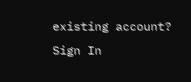existing account? Sign In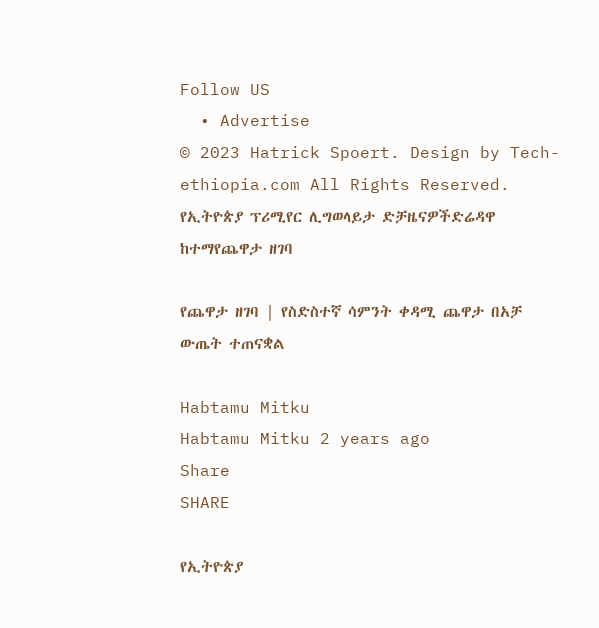Follow US
  • Advertise
© 2023 Hatrick Spoert. Design by Tech-ethiopia.com All Rights Reserved.
የኢትዮጵያ ፕሪሚየር ሊግወላይታ ድቻዜናዎችድሬዳዋ ከተማየጨዋታ ዘገባ

የጨዋታ ዘገባ | የስድስተኛ ሳምንት ቀዳሚ ጨዋታ በአቻ ውጤት ተጠናቋል

Habtamu Mitku
Habtamu Mitku 2 years ago
Share
SHARE

የኢትዮጵያ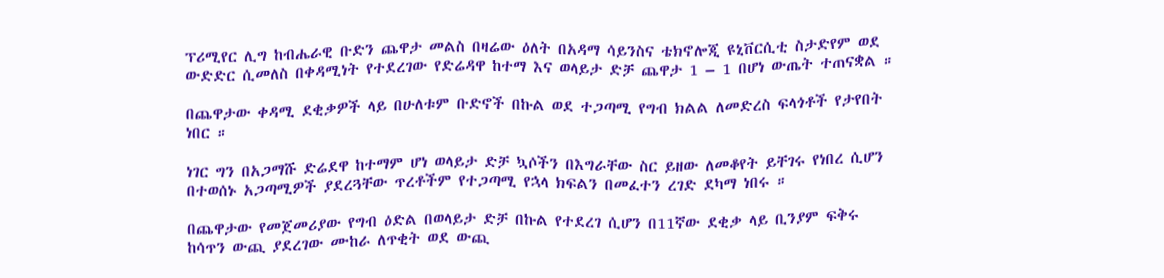ፕሪሚየር ሊግ ከብሔራዊ ቡድን ጨዋታ መልስ በዛሬው ዕለት በአዳማ ሳይንስና ቴክኖሎጂ ዩኒቨርሲቲ ስታድየም ወደ ውድድር ሲመለስ በቀዳሚነት የተደረገው የድሬዳዋ ከተማ እና ወላይታ ድቻ ጨዋታ 1 – 1 በሆነ ውጤት ተጠናቋል ።

በጨዋታው ቀዳሚ ደቂቃዎች ላይ በሁለቱም ቡድኖች በኩል ወደ ተጋጣሚ የግብ ክልል ለመድረስ ፍላጎቶች የታየበት ነበር ።

ነገር ግን በአጋማሹ ድሬደዋ ከተማም ሆነ ወላይታ ድቻ ኳሶችን በእግራቸው ስር ይዘው ለመቆየት ይቸገሩ የነበረ ሲሆን በተወሰኑ አጋጣሚዎች ያደረጓቸው ጥረቶችም የተጋጣሚ የኋላ ክፍልን በመፈተን ረገድ ደካማ ነበሩ ።

በጨዋታው የመጀመሪያው የግብ ዕድል በወላይታ ድቻ በኩል የተደረገ ሲሆን በ11ኛው ደቂቃ ላይ ቢንያም ፍቅሩ ከሳጥን ውጪ ያደረገው ሙከራ ለጥቂት ወደ ውጪ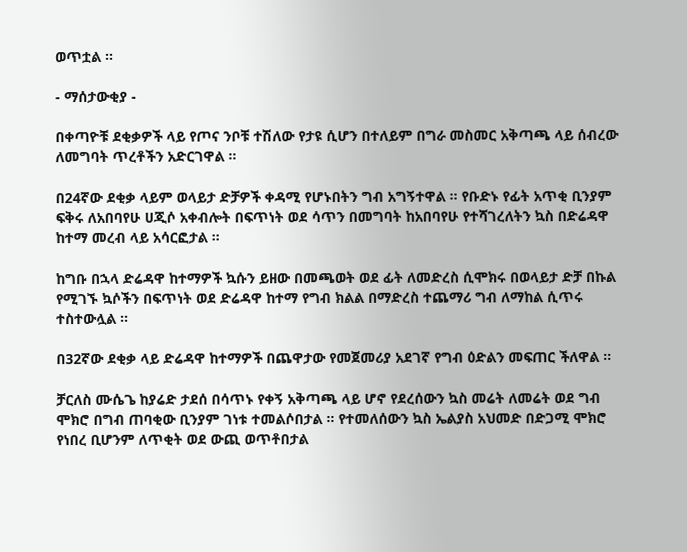ወጥቷል ።

- ማሰታውቂያ -

በቀጣዮቹ ደቂቃዎች ላይ የጦና ንቦቹ ተሽለው የታዩ ሲሆን በተለይም በግራ መስመር አቅጣጫ ላይ ሰብረው ለመግባት ጥረቶችን አድርገዋል ።

በ24ኛው ደቂቃ ላይም ወላይታ ድቻዎች ቀዳሚ የሆኑበትን ግብ አግኝተዋል ። የቡድኑ የፊት አጥቂ ቢንያም ፍቅሩ ለአበባየሁ ሀጂሶ አቀብሎት በፍጥነት ወደ ሳጥን በመግባት ከአበባየሁ የተሻገረለትን ኳስ በድሬዳዋ ከተማ መረብ ላይ አሳርፎታል ።

ከግቡ በኋላ ድሬዳዋ ከተማዎች ኳሱን ይዘው በመጫወት ወደ ፊት ለመድረስ ሲሞክሩ በወላይታ ድቻ በኩል የሚገኙ ኳሶችን በፍጥነት ወደ ድሬዳዋ ከተማ የግብ ክልል በማድረስ ተጨማሪ ግብ ለማከል ሲጥሩ ተስተውሏል ።

በ32ኛው ደቂቃ ላይ ድሬዳዋ ከተማዎች በጨዋታው የመጀመሪያ አደገኛ የግብ ዕድልን መፍጠር ችለዋል ።

ቻርለስ ሙሴጌ ከያሬድ ታደሰ በሳጥኑ የቀኝ አቅጣጫ ላይ ሆኖ የደረሰውን ኳስ መሬት ለመሬት ወደ ግብ ሞክሮ በግብ ጠባቂው ቢንያም ገነቱ ተመልሶበታል ። የተመለሰውን ኳስ ኤልያስ አህመድ በድጋሚ ሞክሮ የነበረ ቢሆንም ለጥቂት ወደ ውጪ ወጥቶበታል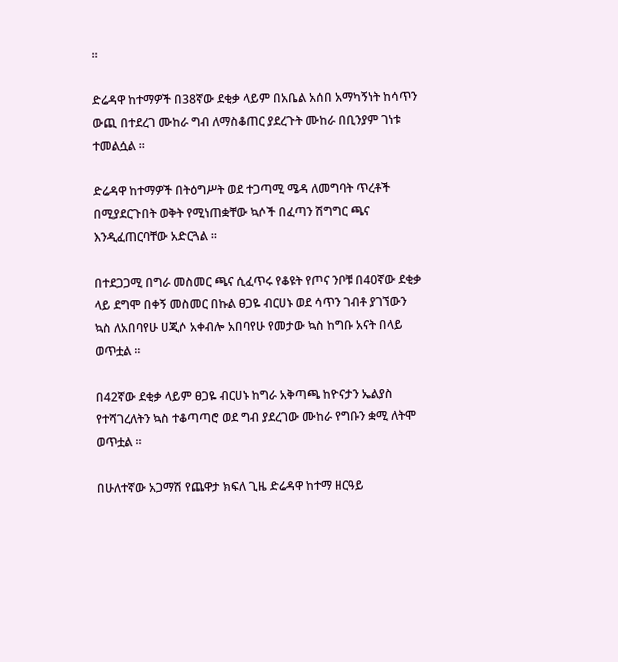።

ድሬዳዋ ከተማዎች በ38ኛው ደቂቃ ላይም በአቤል አሰበ አማካኝነት ከሳጥን ውጪ በተደረገ ሙከራ ግብ ለማስቆጠር ያደረጉት ሙከራ በቢንያም ገነቱ ተመልሷል ።

ድሬዳዋ ከተማዎች በትዕግሥት ወደ ተጋጣሚ ሜዳ ለመግባት ጥረቶች በሚያደርጉበት ወቅት የሚነጠቋቸው ኳሶች በፈጣን ሽግግር ጫና እንዲፈጠርባቸው አድርጓል ።

በተደጋጋሚ በግራ መስመር ጫና ሲፈጥሩ የቆዩት የጦና ንቦቹ በ40ኛው ደቂቃ ላይ ደግሞ በቀኝ መስመር በኩል ፀጋዬ ብርሀኑ ወደ ሳጥን ገብቶ ያገኘውን ኳስ ለአበባየሁ ሀጂሶ አቀብሎ አበባየሁ የመታው ኳስ ከግቡ አናት በላይ ወጥቷል ።

በ42ኛው ደቂቃ ላይም ፀጋዬ ብርሀኑ ከግራ አቅጣጫ ከዮናታን ኤልያስ የተሻገረለትን ኳስ ተቆጣጣሮ ወደ ግብ ያደረገው ሙከራ የግቡን ቋሚ ለትሞ ወጥቷል ።

በሁለተኛው አጋማሽ የጨዋታ ክፍለ ጊዜ ድሬዳዋ ከተማ ዘርዓይ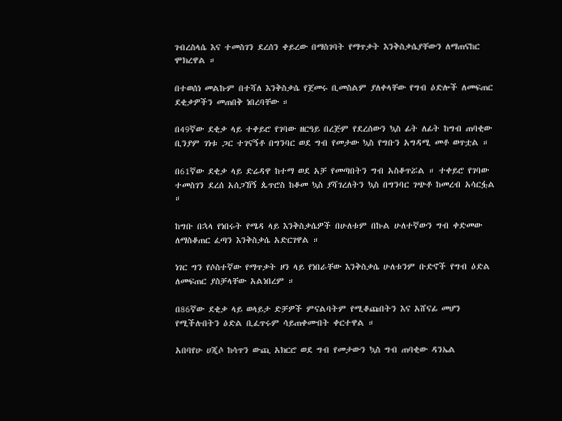ገብረስላሴ እና ተመስገን ደረሰን ቀይረው በማስገባት የማጥቃት እንቅስቃሴያቸውን ለማጠናከር ሞክረዋል ።

በተወሰነ መልኩም በተሻለ እንቅስቃሴ የጀመሩ ቢመስልም ያለቀላቸው የግብ ዕድሎች ለመፍጠር ደቂቃዎችን መጠበቅ ነበረባቸው ።

በ49ኛው ደቂቃ ላይ ተቀይሮ የገባው ዘርዓይ በረጅም የደረሰውን ኳስ ፊት ለፊት ከግብ ጠባቂው ቢንያም ገነቱ ጋር ተገናኝቶ በግንባር ወደ ግብ የመታው ኳስ የግቡን አግዳሚ መቶ ወጥቷል ።

በ61ኛው ደቂቃ ላይ ድሬዳዋ ከተማ ወደ አቻ የመጣበትን ግብ አስቆጥሯል ። ተቀይሮ የገባው ተመስገን ደረሰ አሰጋኸኝ ጴጥሮስ ከቆመ ኳስ ያሻገረለትን ኳስ በግንባር ገጭቶ ከመረብ አሳርፏል ።

ከግቡ በኋላ የነበሩት የሜዳ ላይ እንቅስቃሴዎች በሁለቱም በኩል ሁለተኛውን ግብ ቀድመው ለማስቆጠር ፈጣን እንቅስቃሴ አድርገዋል ።

ነገር ግን የሶስተኛው የማጥቃት ዞን ላይ የነበራቸው እንቅስቃሴ ሁለቱንም ቡድኖች የግብ ዕድል ለመፍጠር ያስቻላቸው አልነበረም ።

በ86ኛው ደቂቃ ላይ ወላይታ ድቻዎች ምናልባትም የሚቆጩበትን እና አሸናፊ መሆን የሚችሉበትን ዕድል ቢፈጥሩም ሳይጠቀሙበት ቀርተዋል ።

አበባየሁ ሀጂሶ ከሳጥን ውጪ አክርሮ ወደ ግብ የመታውን ኳስ ግብ ጠባቂው ዳንኤል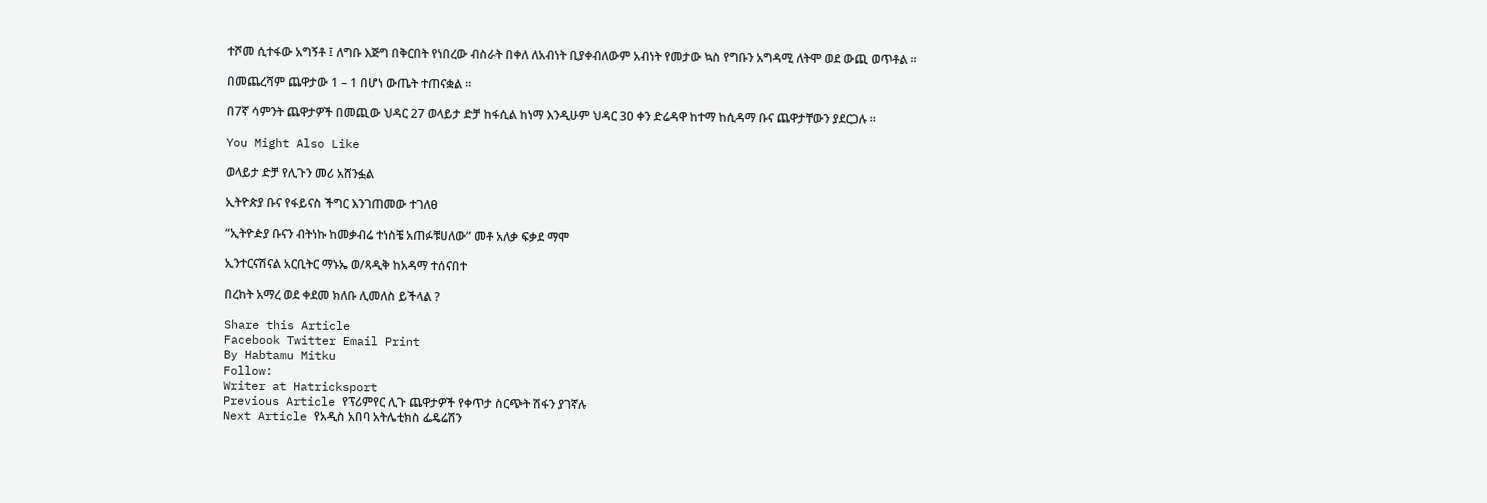ተሾመ ሲተፋው አግኝቶ ፤ ለግቡ እጅግ በቅርበት የነበረው ብስራት በቀለ ለአብነት ቢያቀብለውም አብነት የመታው ኳስ የግቡን አግዳሚ ለትሞ ወደ ውጪ ወጥቶል ።

በመጨረሻም ጨዋታው 1 – 1 በሆነ ውጤት ተጠናቋል ።

በ7ኛ ሳምንት ጨዋታዎች በመጪው ህዳር 27 ወላይታ ድቻ ከፋሲል ከነማ እንዲሁም ህዳር 30 ቀን ድሬዳዋ ከተማ ከሲዳማ ቡና ጨዋታቸውን ያደርጋሉ ።

You Might Also Like

ወላይታ ድቻ የሊጉን መሪ አሸንፏል

ኢትዮጵያ ቡና የፋይናስ ችግር እንገጠመው ተገለፀ

“ኢትዮዽያ ቡናን ብትነኩ ከመቃብሬ ተነስቼ አጠፉቹሀለው” መቶ አለቃ ፍቃደ ማሞ

ኢንተርናሽናል አርቢትር ማኑኤ ወ/ጻዲቅ ከአዳማ ተሰናበተ

በረከት አማረ ወደ ቀደመ ክለቡ ሊመለስ ይችላል ?

Share this Article
Facebook Twitter Email Print
By Habtamu Mitku
Follow:
Writer at Hatricksport
Previous Article የፕሪምየር ሊጉ ጨዋታዎች የቀጥታ ስርጭት ሽፋን ያገኛሉ
Next Article የአዲስ አበባ አትሌቲክስ ፌዴሬሽን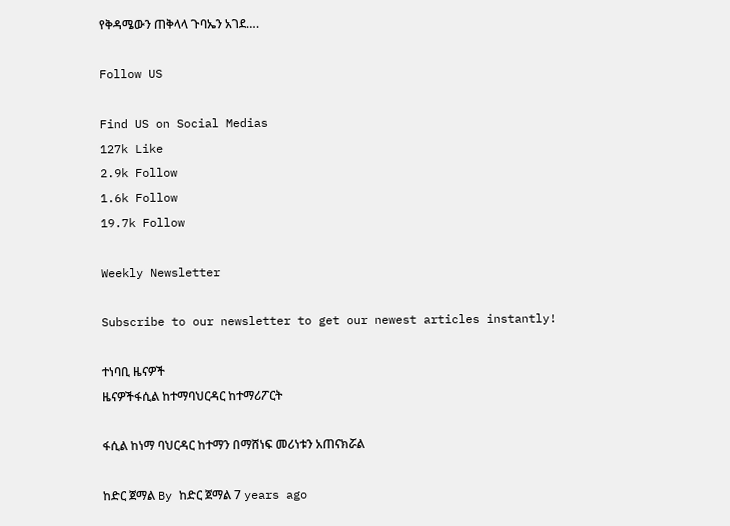የቅዳሜውን ጠቅላላ ጉባኤን አገደ….

Follow US

Find US on Social Medias
127k Like
2.9k Follow
1.6k Follow
19.7k Follow

Weekly Newsletter

Subscribe to our newsletter to get our newest articles instantly!

ተነባቢ ዜናዎች
ዜናዎችፋሲል ከተማባህርዳር ከተማሪፖርት

ፋሲል ከነማ ባህርዳር ከተማን በማሸነፍ መሪነቱን አጠናክሯል

ከድር ጀማል By ከድር ጀማል 7 years ago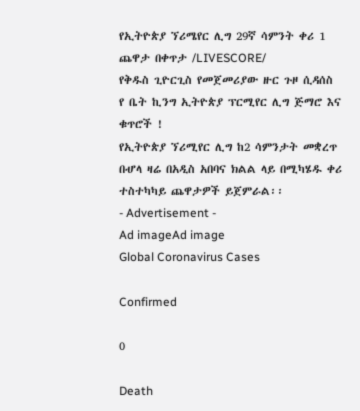የኢትዮጵያ ኘሪሜየር ሊግ 29ኛ ሳምንት ቀሪ 1 ጨዋታ በቀጥታ /LIVESCORE/
የቅዱስ ጊዮርጊስ የመጀመሪያው ዙር ጉዞ ሲዳሰስ
የ ቤት ኪንግ ኢትዮጵያ ፕርሚየር ሊግ ጅማሮ እና ቁጥሮች !
የኢትዮጵያ ኘሪሚየር ሊግ ከ2 ሳምንታት መቋረጥ በሇላ ዛሬ በአዲስ አበባና ክልል ላይ በሚካሄዱ ቀሪ ተስተካካይ ጨዋታዎች ይጀምራል፡፡
- Advertisement -
Ad imageAd image
Global Coronavirus Cases

Confirmed

0

Death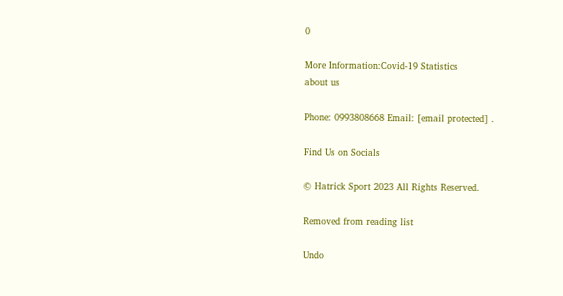0

More Information:Covid-19 Statistics
about us

Phone: 0993808668 Email: [email protected] .

Find Us on Socials

© Hatrick Sport 2023 All Rights Reserved.

Removed from reading list

Undo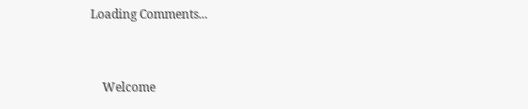Loading Comments...


    Welcome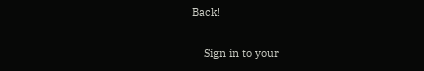Back!

    Sign in to your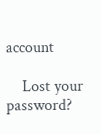account

    Lost your password?